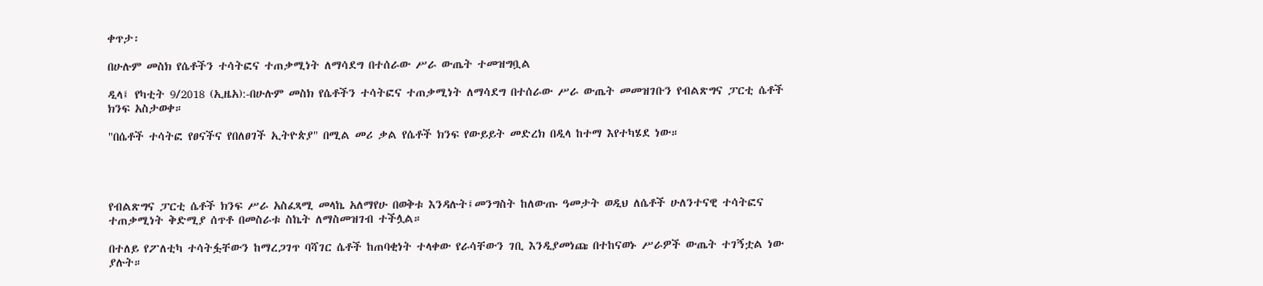ቀጥታ፡

በሁሉም መስክ የሴቶችን ተሳትፎና ተጠቃሚነት ለማሳደግ በተሰራው ሥራ ውጤት ተመዝግቧል

ዲላ፤ የካቲት 9/2018 (ኢዜአ):-በሁሉም መስክ የሴቶችን ተሳትፎና ተጠቃሚነት ለማሳደግ በተሰራው ሥራ ውጤት መመዝገቡን የብልጽግና ፓርቲ ሴቶች ክንፍ አስታወቀ።

"በሴቶች ተሳትፎ የፀናችና የበለፀገች ኢትዮጵያ" በሚል መሪ ቃል የሴቶች ክንፍ የውይይት መድረክ በዲላ ከተማ እየተካሄደ ነው።




የብልጽግና ፓርቲ ሴቶች ክንፍ ሥራ አስፈጻሚ መላኬ አለማየሁ በወቅቱ እንዳሉት፤መንግስት ከለውጡ ዓመታት ወዲህ ለሴቶች ሁለንተናዊ ተሳትፎና ተጠቃሚነት ቅድሚያ ሰጥቶ በመስራቱ ስኬት ለማስመዝገብ ተችሏል።

በተለይ የፖለቲካ ተሳትፏቸውን ከማረጋገጥ ባሻገር ሴቶች ከጠባቂነት ተላቀው የራሳቸውን ገቢ እንዲያመነጩ በተከናወኑ ሥራዎች ውጤት ተገኝቷል ነው ያሉት።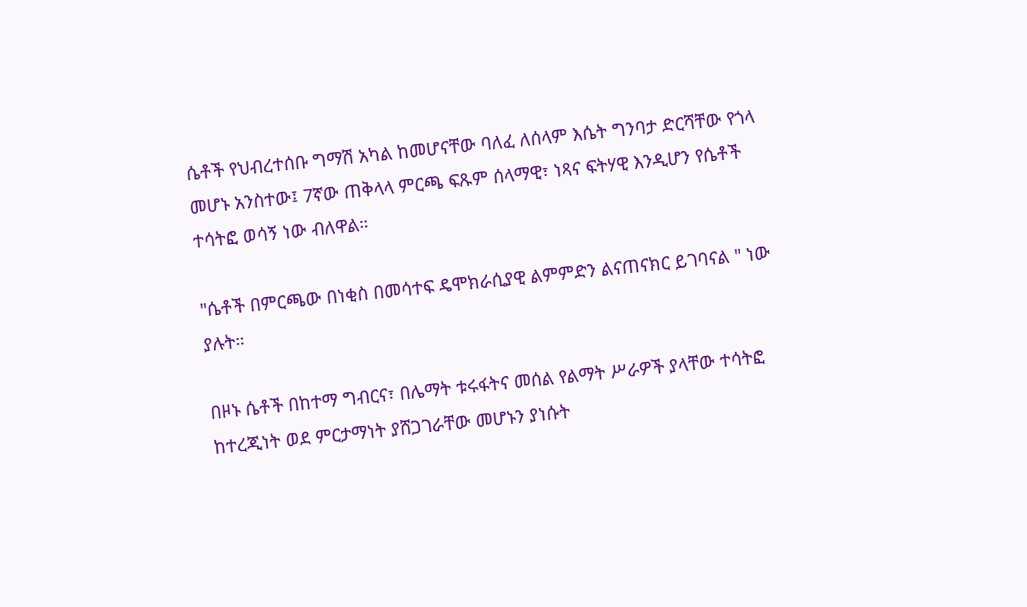ሴቶች የህብረተሰቡ ግማሽ አካል ከመሆናቸው ባለፈ ለሰላም እሴት ግንባታ ድርሻቸው የጎላ መሆኑ አንስተው፤ 7ኛው ጠቅላላ ምርጫ ፍጹም ሰላማዊ፣ ነጻና ፍትሃዊ እንዲሆን የሴቶች ተሳትፎ ወሳኝ ነው ብለዋል።

"ሴቶች በምርጫው በነቂስ በመሳተፍ ዴሞክራሲያዊ ልምምድን ልናጠናክር ይገባናል " ነው ያሉት።

በዞኑ ሴቶች በከተማ ግብርና፣ በሌማት ቱሩፋትና መሰል የልማት ሥራዎች ያላቸው ተሳትፎ ከተረጂነት ወደ ምርታማነት ያሸጋገራቸው መሆኑን ያነሱት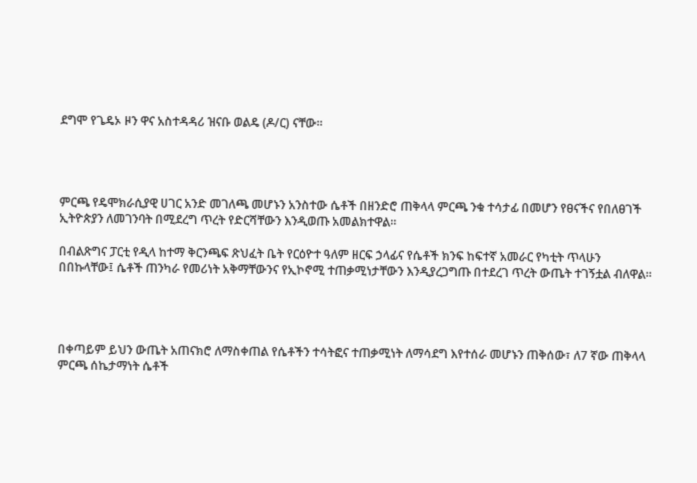ደግሞ የጌዴኦ ዞን ዋና አስተዳዳሪ ዝናቡ ወልዴ (ዶ/ር) ናቸው።




ምርጫ የዴሞክራሲያዊ ሀገር አንድ መገለጫ መሆኑን አንስተው ሴቶች በዘንድሮ ጠቅላላ ምርጫ ንቁ ተሳታፊ በመሆን የፀናችና የበለፀገች ኢትዮጵያን ለመገንባት በሚደረግ ጥረት የድርሻቸውን እንዲወጡ አመልክተዋል።

በብልጽግና ፓርቲ የዲላ ከተማ ቅርንጫፍ ጽህፈት ቤት የርዕዮተ ዓለም ዘርፍ ኃላፊና የሴቶች ክንፍ ከፍተኛ አመራር የካቲት ጥላሁን በበኩላቸው፤ ሴቶች ጠንካራ የመሪነት አቅማቸውንና የኢኮኖሚ ተጠቃሚነታቸውን እንዲያረጋግጡ በተደረገ ጥረት ውጤት ተገኝቷል ብለዋል።




በቀጣይም ይህን ውጤት አጠናክሮ ለማስቀጠል የሴቶችን ተሳትፎና ተጠቃሚነት ለማሳደግ እየተሰራ መሆኑን ጠቅሰው፣ ለ7 ኛው ጠቅላላ ምርጫ ሰኬታማነት ሴቶች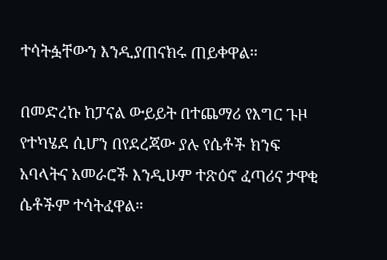ተሳትፏቸውን እንዲያጠናክሩ ጠይቀዋል።

በመድረኩ ከፓናል ውይይት በተጨማሪ የእግር ጉዞ የተካሄደ ሲሆን በየደረጃው ያሉ የሴቶች ክንፍ አባላትና አመራሮች እንዲሁም ተጽዕኖ ፈጣሪና ታዋቂ ሴቶችም ተሳትፈዋል።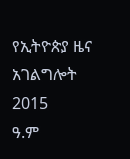የኢትዮጵያ ዜና አገልግሎት
2015
ዓ.ም